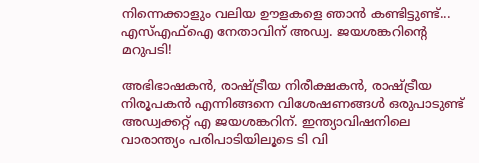നിന്നെക്കാളും വലിയ ഊളകളെ ഞാന്‍ കണ്ടിട്ടുണ്ട്... എസ്എഫ്‌ഐ നേതാവിന് അഡ്വ. ജയശങ്കറിന്റെ മറുപടി!

അഭിഭാഷകന്‍, രാഷ്ട്രീയ നിരീക്ഷകന്‍, രാഷ്ട്രീയ നിരൂപകന്‍ എന്നിങ്ങനെ വിശേഷണങ്ങള്‍ ഒരുപാടുണ്ട് അഡ്വക്കറ്റ് എ ജയശങ്കറിന്. ഇന്ത്യാവിഷനിലെ വാരാന്ത്യം പരിപാടിയിലൂടെ ടി വി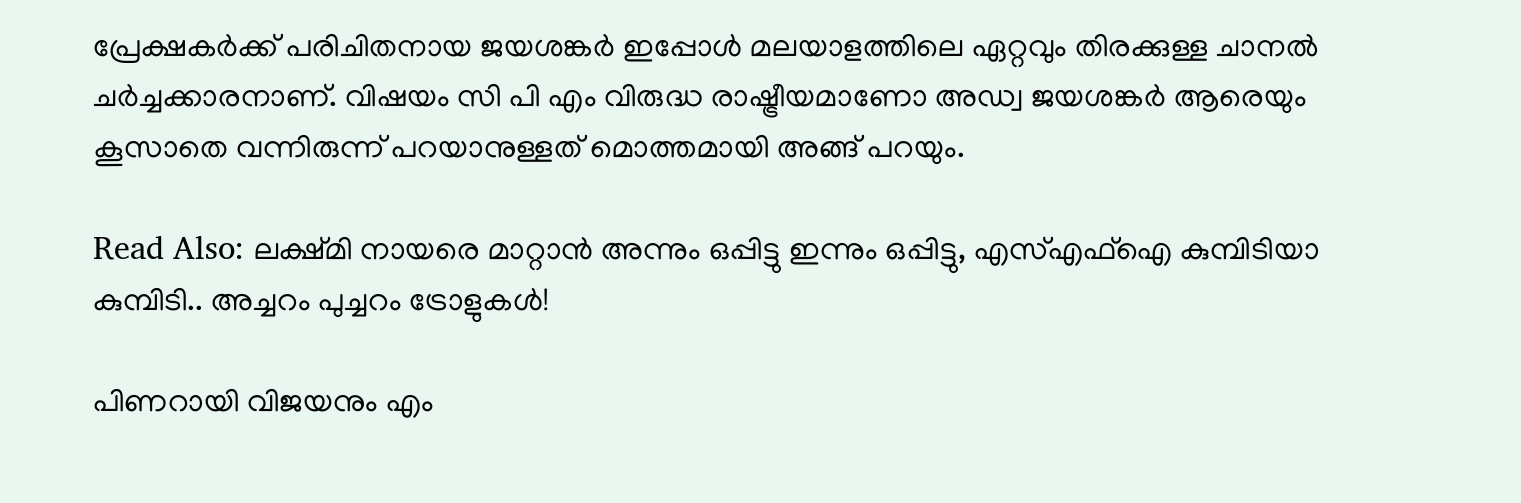പ്രേക്ഷകര്‍ക്ക് പരിചിതനായ ജയശങ്കര്‍ ഇപ്പോള്‍ മലയാളത്തിലെ ഏറ്റവും തിരക്കുള്ള ചാനല്‍ ചര്‍ച്ചക്കാരനാണ്. വിഷയം സി പി എം വിരുദ്ധ രാഷ്ട്രീയമാണോ അഡ്വ ജയശങ്കര്‍ ആരെയും കൂസാതെ വന്നിരുന്ന് പറയാനുള്ളത് മൊത്തമായി അങ്ങ് പറയും.

Read Also: ലക്ഷ്മി നായരെ മാറ്റാന്‍ അന്നും ഒപ്പിട്ടു ഇന്നും ഒപ്പിട്ടു, എസ്എഫ്‌ഐ കുമ്പിടിയാ കുമ്പിടി.. അച്ചറം പുച്ചറം ട്രോളുകള്‍!

പിണറായി വിജയനും എം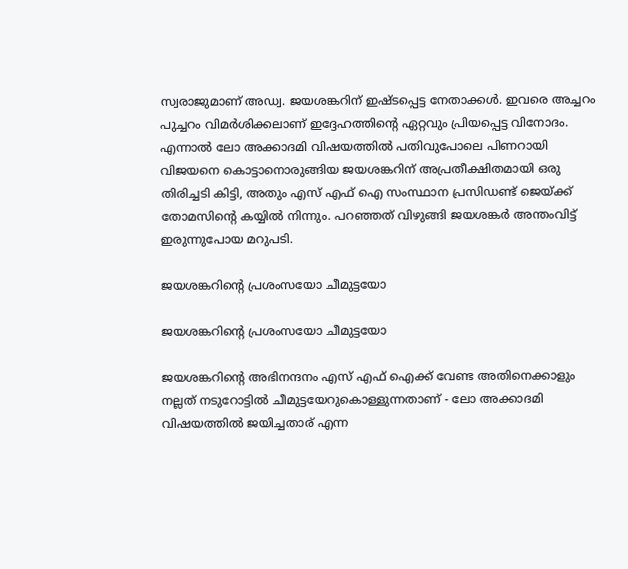സ്വരാജുമാണ് അഡ്വ. ജയശങ്കറിന് ഇഷ്ടപ്പെട്ട നേതാക്കള്‍. ഇവരെ അച്ചറം പുച്ചറം വിമര്‍ശിക്കലാണ് ഇദ്ദേഹത്തിന്റെ ഏറ്റവും പ്രിയപ്പെട്ട വിനോദം. എന്നാല്‍ ലോ അക്കാദമി വിഷയത്തില്‍ പതിവുപോലെ പിണറായി വിജയനെ കൊട്ടാനൊരുങ്ങിയ ജയശങ്കറിന് അപ്രതീക്ഷിതമായി ഒരു തിരിച്ചടി കിട്ടി, അതും എസ് എഫ് ഐ സംസ്ഥാന പ്രസിഡണ്ട് ജെയ്ക്ക് തോമസിന്റെ കയ്യില്‍ നിന്നും. പറഞ്ഞത് വിഴുങ്ങി ജയശങ്കര്‍ അന്തംവിട്ട് ഇരുന്നുപോയ മറുപടി.

ജയശങ്കറിന്റെ പ്രശംസയോ ചീമുട്ടയോ

ജയശങ്കറിന്റെ പ്രശംസയോ ചീമുട്ടയോ

ജയശങ്കറിന്റെ അഭിനന്ദനം എസ് എഫ് ഐക്ക് വേണ്ട അതിനെക്കാളും നല്ലത് നടുറോട്ടില്‍ ചീമുട്ടയേറുകൊള്ളുന്നതാണ് - ലോ അക്കാദമി വിഷയത്തില്‍ ജയിച്ചതാര് എന്ന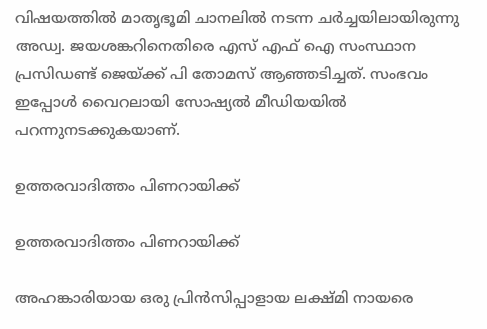വിഷയത്തില്‍ മാതൃഭൂമി ചാനലില്‍ നടന്ന ചര്‍ച്ചയിലായിരുന്നു അഡ്വ. ജയശങ്കറിനെതിരെ എസ് എഫ് ഐ സംസ്ഥാന പ്രസിഡണ്ട് ജെയ്ക്ക് പി തോമസ് ആഞ്ഞടിച്ചത്. സംഭവം ഇപ്പോള്‍ വൈറലായി സോഷ്യല്‍ മീഡിയയില്‍ പറന്നുനടക്കുകയാണ്.

ഉത്തരവാദിത്തം പിണറായിക്ക്

ഉത്തരവാദിത്തം പിണറായിക്ക്

അഹങ്കാരിയായ ഒരു പ്രിന്‍സിപ്പാളായ ലക്ഷ്മി നായരെ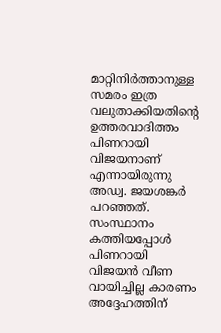മാറ്റിനിര്‍ത്താനുള്ള സമരം ഇത്ര വലുതാക്കിയതിന്റെ ഉത്തരവാദിത്തം പിണറായി വിജയനാണ് എന്നായിരുന്നു അഡ്വ. ജയശങ്കര്‍ പറഞ്ഞത്. സംസ്ഥാനം കത്തിയപ്പോള്‍ പിണറായി വിജയന്‍ വീണ വായിച്ചില്ല കാരണം അദ്ദേഹത്തിന്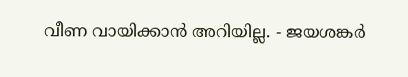വീണ വായിക്കാന്‍ അറിയില്ല. - ജയശങ്കര്‍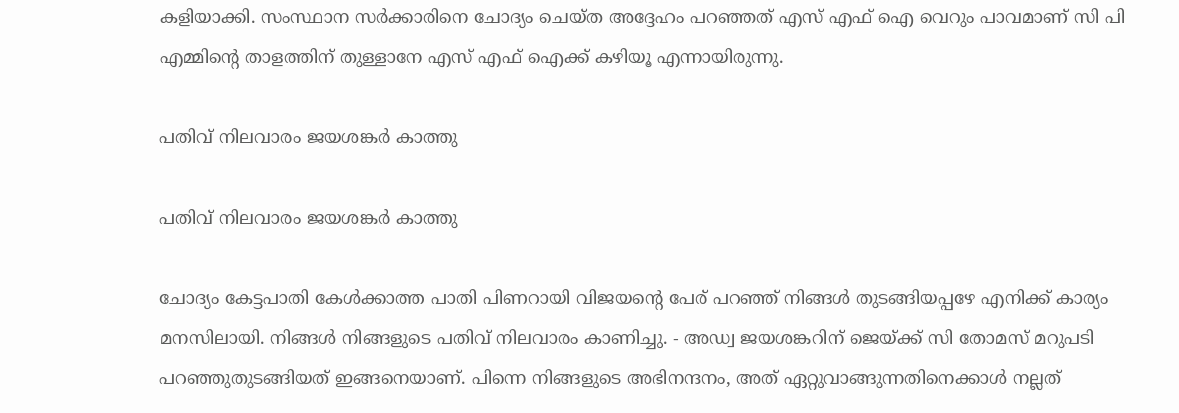കളിയാക്കി. സംസ്ഥാന സര്‍ക്കാരിനെ ചോദ്യം ചെയ്ത അദ്ദേഹം പറഞ്ഞത് എസ് എഫ് ഐ വെറും പാവമാണ് സി പി എമ്മിന്റെ താളത്തിന് തുള്ളാനേ എസ് എഫ് ഐക്ക് കഴിയൂ എന്നായിരുന്നു.

പതിവ് നിലവാരം ജയശങ്കര്‍ കാത്തു

പതിവ് നിലവാരം ജയശങ്കര്‍ കാത്തു

ചോദ്യം കേട്ടപാതി കേള്‍ക്കാത്ത പാതി പിണറായി വിജയന്റെ പേര് പറഞ്ഞ് നിങ്ങള്‍ തുടങ്ങിയപ്പഴേ എനിക്ക് കാര്യം മനസിലായി. നിങ്ങള്‍ നിങ്ങളുടെ പതിവ് നിലവാരം കാണിച്ചു. - അഡ്വ ജയശങ്കറിന് ജെയ്ക്ക് സി തോമസ് മറുപടി പറഞ്ഞുതുടങ്ങിയത് ഇങ്ങനെയാണ്. പിന്നെ നിങ്ങളുടെ അഭിനന്ദനം, അത് ഏറ്റുവാങ്ങുന്നതിനെക്കാള്‍ നല്ലത്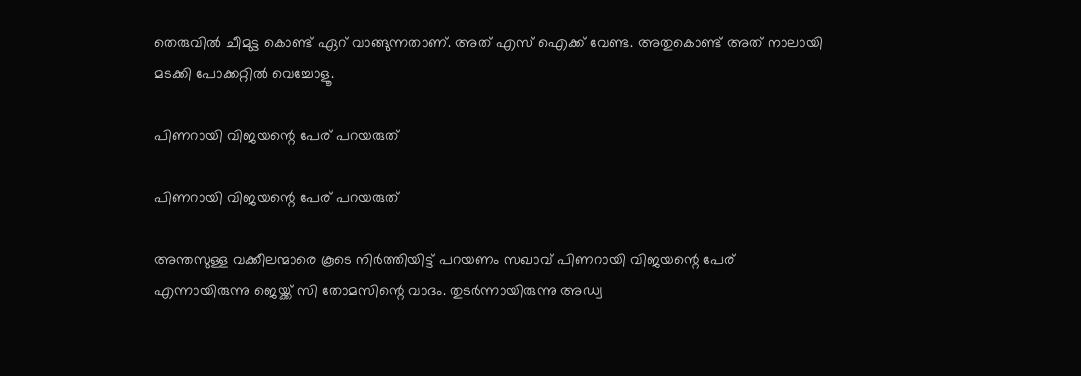തെരുവില്‍ ചീമുട്ട കൊണ്ട് ഏറ് വാങ്ങുന്നതാണ്. അത് എസ് ഐക്ക് വേണ്ട. അതുകൊണ്ട് അത് നാലായി മടക്കി പോക്കറ്റില്‍ വെച്ചോളൂ.

പിണറായി വിജയന്റെ പേര് പറയരുത്

പിണറായി വിജയന്റെ പേര് പറയരുത്

അന്തസുള്ള വക്കീലന്മാരെ കൂടെ നിര്‍ത്തിയിട്ട് പറയണം സഖാവ് പിണറായി വിജയന്റെ പേര് എന്നായിരുന്നു ജെയ്ക്ക് സി തോമസിന്റെ വാദം. തുടര്‍ന്നായിരുന്നു അഡ്വ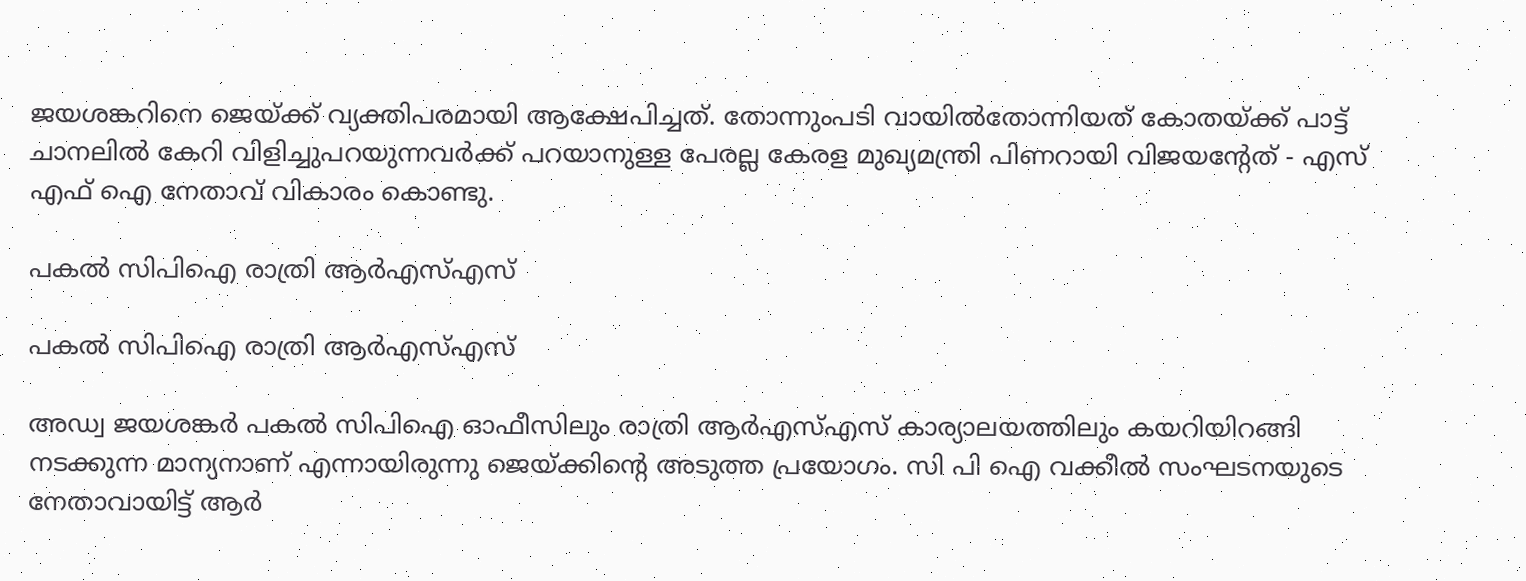ജയശങ്കറിനെ ജെയ്ക്ക് വ്യക്തിപരമായി ആക്ഷേപിച്ചത്. തോന്നുംപടി വായില്‍തോന്നിയത് കോതയ്ക്ക് പാട്ട് ചാനലില്‍ കേറി വിളിച്ചുപറയുന്നവര്‍ക്ക് പറയാനുള്ള പേരല്ല കേരള മുഖ്യമന്ത്രി പിണറായി വിജയന്റേത് - എസ് എഫ് ഐ നേതാവ് വികാരം കൊണ്ടു.

പകല്‍ സിപിഐ രാത്രി ആര്‍എസ്എസ്

പകല്‍ സിപിഐ രാത്രി ആര്‍എസ്എസ്

അഡ്വ ജയശങ്കര്‍ പകല്‍ സിപിഐ ഓഫീസിലും രാത്രി ആര്‍എസ്എസ് കാര്യാലയത്തിലും കയറിയിറങ്ങി നടക്കുന്ന മാന്യനാണ് എന്നായിരുന്നു ജെയ്ക്കിന്റെ അടുത്ത പ്രയോഗം. സി പി ഐ വക്കീല്‍ സംഘടനയുടെ നേതാവായിട്ട് ആര്‍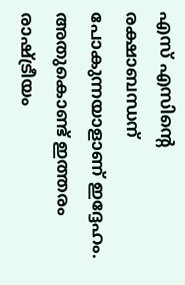എസ് എസിന്റെ രക്ഷാബന്ധന് പോകുന്നയാളാണ് ഇദ്ദേഹം. അതുകൊണ്ട് ഇത്തരം രാഷ്ട്രീയം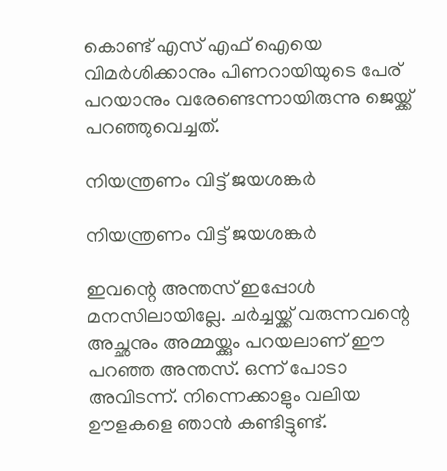കൊണ്ട് എസ് എഫ് ഐയെ വിമര്‍ശിക്കാനും പിണറായിയുടെ പേര് പറയാനും വരേണ്ടെന്നായിരുന്നു ജെയ്ക്ക് പറഞ്ഞുവെച്ചത്.

നിയന്ത്രണം വിട്ട് ജയശങ്കര്‍

നിയന്ത്രണം വിട്ട് ജയശങ്കര്‍

ഇവന്റെ അന്തസ് ഇപ്പോള്‍ മനസിലായില്ലേ. ചര്‍ച്ചയ്ക്ക് വരുന്നവന്റെ അച്ഛനും അമ്മയ്ക്കും പറയലാണ് ഈ പറഞ്ഞ അന്തസ്. ഒന്ന് പോടാ അവിടന്ന്. നിന്നെക്കാളും വലിയ ഊളകളെ ഞാന്‍ കണ്ടിട്ടുണ്ട്.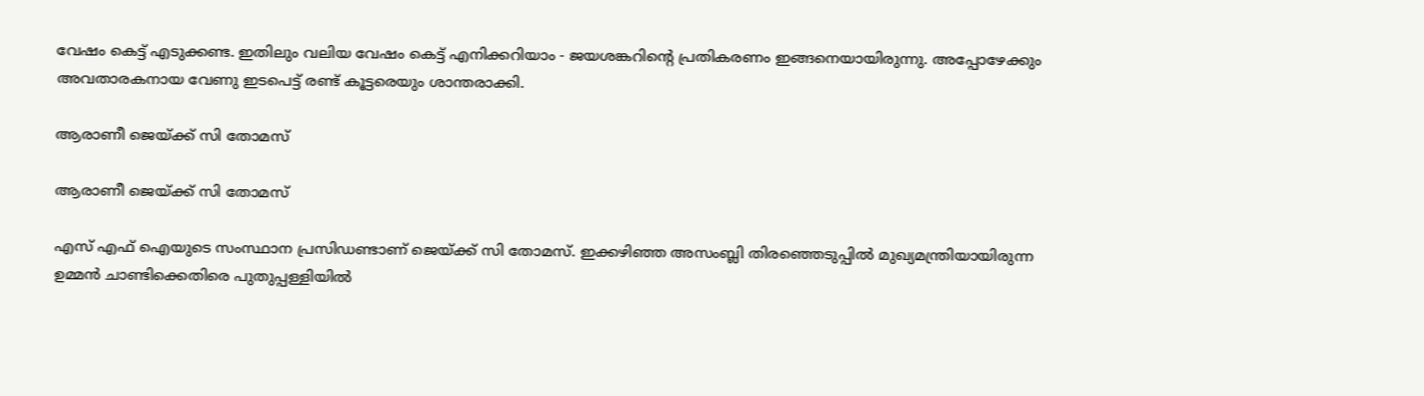വേഷം കെട്ട് എടുക്കണ്ട. ഇതിലും വലിയ വേഷം കെട്ട് എനിക്കറിയാം - ജയശങ്കറിന്റെ പ്രതികരണം ഇങ്ങനെയായിരുന്നു. അപ്പോഴേക്കും അവതാരകനായ വേണു ഇടപെട്ട് രണ്ട് കൂട്ടരെയും ശാന്തരാക്കി.

ആരാണീ ജെയ്ക്ക് സി തോമസ്

ആരാണീ ജെയ്ക്ക് സി തോമസ്

എസ് എഫ് ഐയുടെ സംസ്ഥാന പ്രസിഡണ്ടാണ് ജെയ്ക്ക് സി തോമസ്. ഇക്കഴിഞ്ഞ അസംബ്ലി തിരഞ്ഞെടുപ്പില്‍ മുഖ്യമന്ത്രിയായിരുന്ന ഉമ്മന്‍ ചാണ്ടിക്കെതിരെ പുതുപ്പള്ളിയില്‍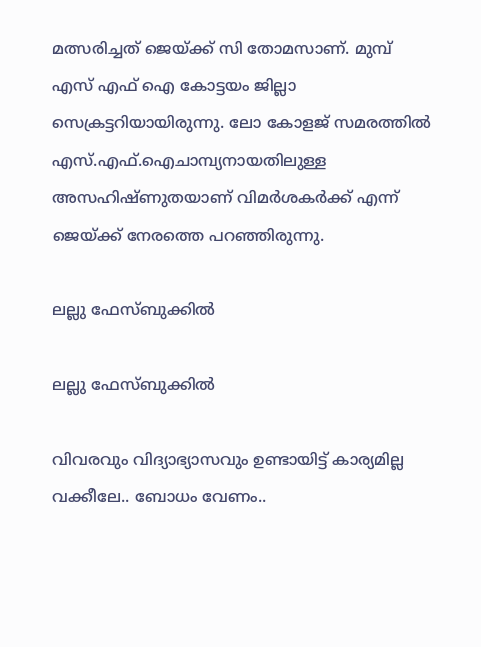മത്സരിച്ചത് ജെയ്ക്ക് സി തോമസാണ്. മുമ്പ് എസ് എഫ് ഐ കോട്ടയം ജില്ലാ സെക്രട്ടറിയായിരുന്നു. ലോ കോളജ് സമരത്തില്‍ എസ്.എഫ്.ഐചാമ്പ്യനായതിലുള്ള അസഹിഷ്ണുതയാണ് വിമര്‍ശകര്‍ക്ക് എന്ന് ജെയ്ക്ക് നേരത്തെ പറഞ്ഞിരുന്നു.

ലല്ലു ഫേസ്ബുക്കില്‍

ലല്ലു ഫേസ്ബുക്കില്‍

വിവരവും വിദ്യാഭ്യാസവും ഉണ്ടായിട്ട് കാര്യമില്ല വക്കീലേ.. ബോധം വേണം..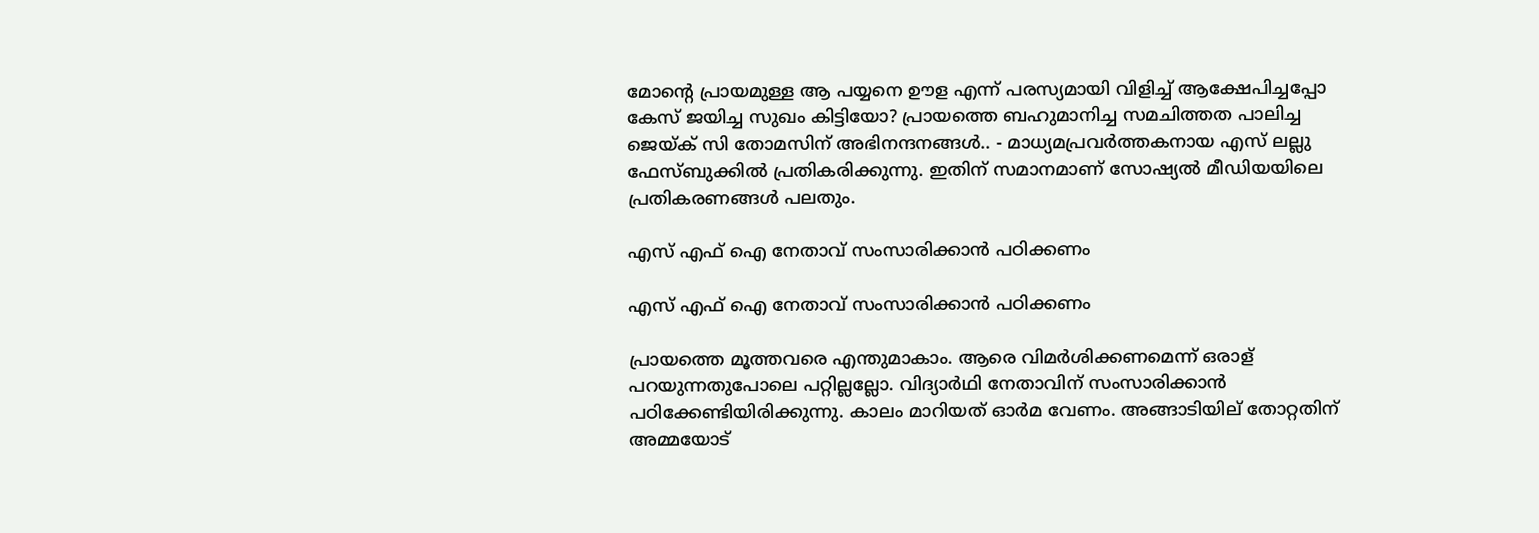മോന്റെ പ്രായമുള്ള ആ പയ്യനെ ഊള എന്ന് പരസ്യമായി വിളിച്ച് ആക്ഷേപിച്ചപ്പോ കേസ് ജയിച്ച സുഖം കിട്ടിയോ? പ്രായത്തെ ബഹുമാനിച്ച സമചിത്തത പാലിച്ച ജെയ്ക് സി തോമസിന് അഭിനന്ദനങ്ങള്‍.. - മാധ്യമപ്രവര്‍ത്തകനായ എസ് ലല്ലു ഫേസ്ബുക്കില്‍ പ്രതികരിക്കുന്നു. ഇതിന് സമാനമാണ് സോഷ്യല്‍ മീഡിയയിലെ പ്രതികരണങ്ങള്‍ പലതും.

എസ് എഫ് ഐ നേതാവ് സംസാരിക്കാന്‍ പഠിക്കണം

എസ് എഫ് ഐ നേതാവ് സംസാരിക്കാന്‍ പഠിക്കണം

പ്രായത്തെ മൂത്തവരെ എന്തുമാകാം. ആരെ വിമര്‍ശിക്കണമെന്ന് ഒരാള് പറയുന്നതുപോലെ പറ്റില്ലല്ലോ. വിദ്യാര്‍ഥി നേതാവിന് സംസാരിക്കാന്‍ പഠിക്കേണ്ടിയിരിക്കുന്നു. കാലം മാറിയത് ഓര്‍മ വേണം. അങ്ങാടിയില് തോറ്റതിന് അമ്മയോട്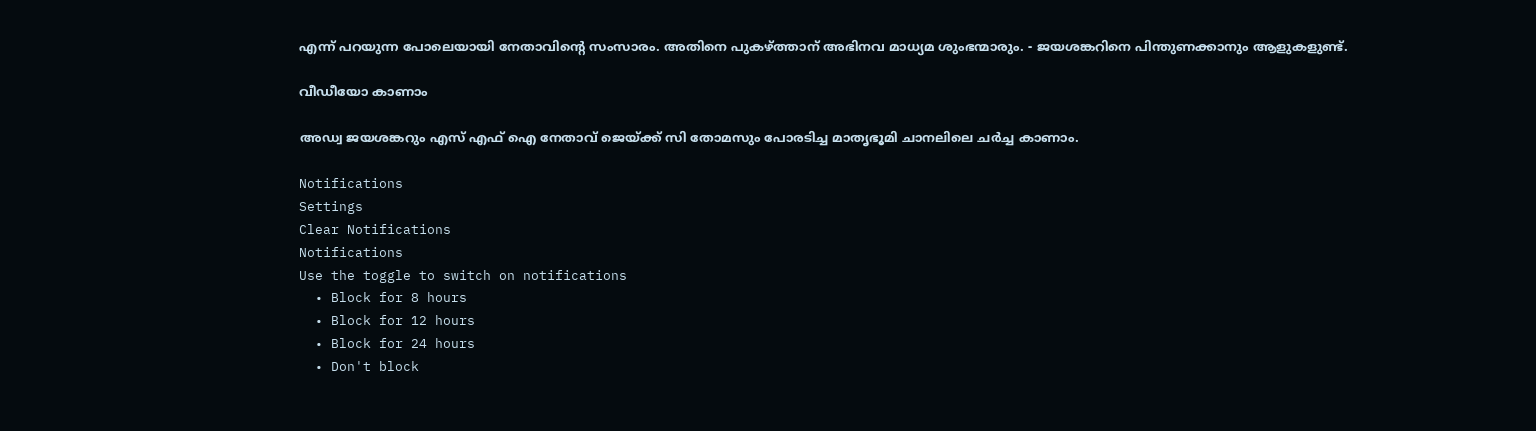എന്ന് പറയുന്ന പോലെയായി നേതാവിന്റെ സംസാരം. അതിനെ പുകഴ്ത്താന് അഭിനവ മാധ്യമ ശുംഭന്മാരും. - ജയശങ്കറിനെ പിന്തുണക്കാനും ആളുകളുണ്ട്.

വീഡീയോ കാണാം

അഡ്വ ജയശങ്കറും എസ് എഫ് ഐ നേതാവ് ജെയ്ക്ക് സി തോമസും പോരടിച്ച മാതൃഭൂമി ചാനലിലെ ചര്‍ച്ച കാണാം.

Notifications
Settings
Clear Notifications
Notifications
Use the toggle to switch on notifications
  • Block for 8 hours
  • Block for 12 hours
  • Block for 24 hours
  • Don't block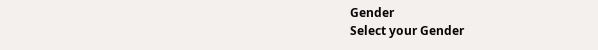Gender
Select your Gender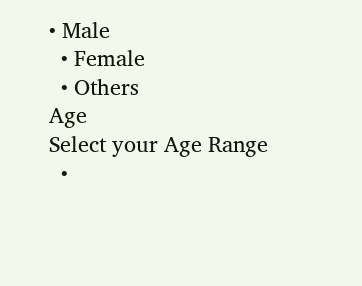• Male
  • Female
  • Others
Age
Select your Age Range
  •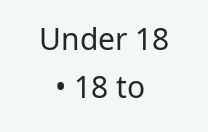Under 18
  • 18 to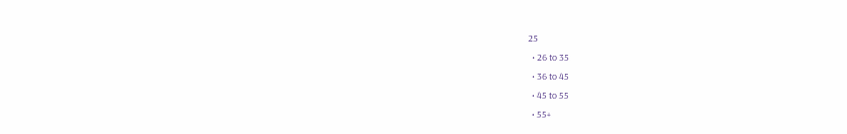25
  • 26 to 35
  • 36 to 45
  • 45 to 55
  • 55+